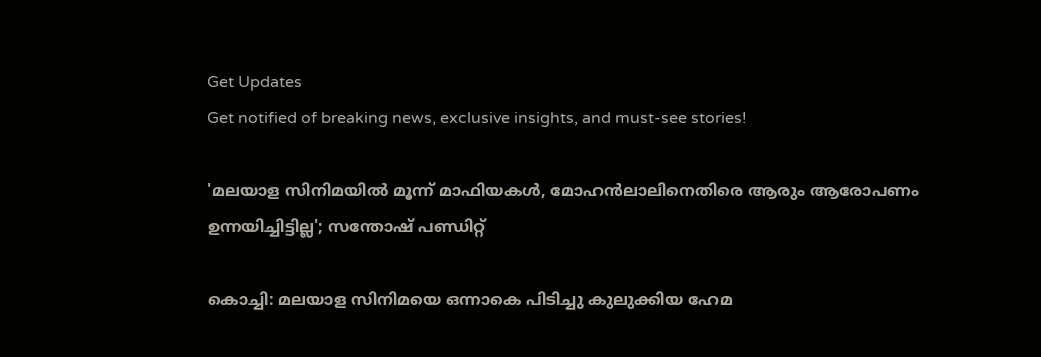Get Updates
Get notified of breaking news, exclusive insights, and must-see stories!

'മലയാള സിനിമയിൽ മൂന്ന് മാഫിയകൾ, മോഹൻലാലിനെതിരെ ആരും ആരോപണം ഉന്നയിച്ചിട്ടില്ല'; സന്തോഷ് പണ്ഡിറ്റ്

കൊച്ചി: മലയാള സിനിമയെ ഒന്നാകെ പിടിച്ചു കുലുക്കിയ ഹേമ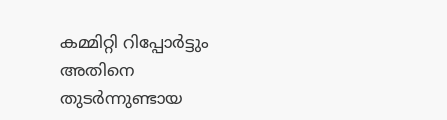കമ്മിറ്റി റിപ്പോർട്ടും അതിനെ തുടർന്നുണ്ടായ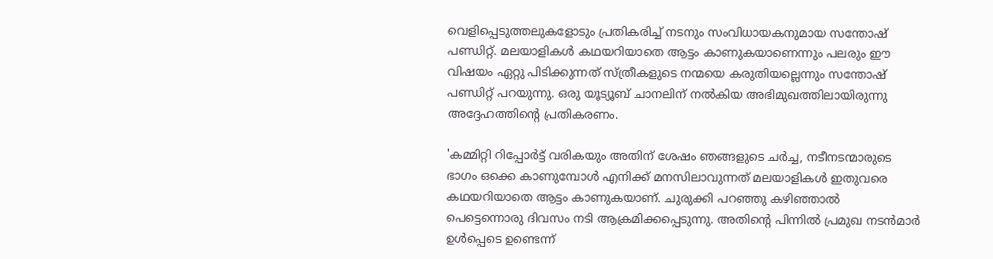വെളിപ്പെടുത്തലുകളോടും പ്രതികരിച്ച് നടനും സംവിധായകനുമായ സന്തോഷ് പണ്ഡിറ്റ്. മലയാളികൾ കഥയറിയാതെ ആട്ടം കാണുകയാണെന്നും പലരും ഈ വിഷയം ഏറ്റു പിടിക്കുന്നത് സ്ത്രീകളുടെ നന്മയെ കരുതിയല്ലെന്നും സന്തോഷ് പണ്ഡിറ്റ് പറയുന്നു. ഒരു യൂട്യൂബ് ചാനലിന് നൽകിയ അഭിമുഖത്തിലായിരുന്നു അദ്ദേഹത്തിന്റെ പ്രതികരണം.

'കമ്മിറ്റി റിപ്പോർട്ട് വരികയും അതിന് ശേഷം ഞങ്ങളുടെ ചർച്ച, നടീനടന്മാരുടെ ഭാഗം ഒക്കെ കാണുമ്പോൾ എനിക്ക് മനസിലാവുന്നത് മലയാളികൾ ഇതുവരെ കഥയറിയാതെ ആട്ടം കാണുകയാണ്. ചുരുക്കി പറഞ്ഞു കഴിഞ്ഞാൽ പെട്ടെന്നൊരു ദിവസം നടി ആക്രമിക്കപ്പെടുന്നു. അതിന്റെ പിന്നിൽ പ്രമുഖ നടൻമാർ ഉൾപ്പെടെ ഉണ്ടെന്ന്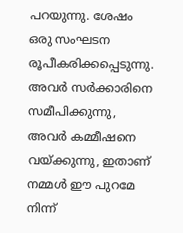പറയുന്നു. ശേഷം ഒരു സംഘടന രൂപീകരിക്കപ്പെടുന്നു. അവർ സർക്കാരിനെ സമീപിക്കുന്നു, അവർ കമ്മീഷനെ വയ്ക്കുന്നു, ഇതാണ് നമ്മൾ ഈ പുറമേ നിന്ന്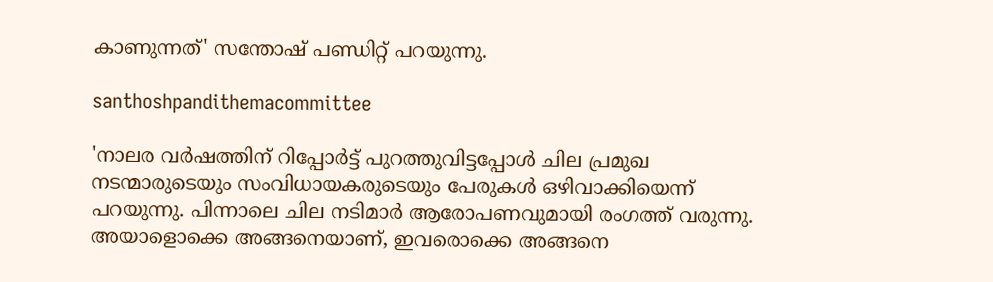കാണുന്നത്' സന്തോഷ് പണ്ഡിറ്റ് പറയുന്നു.

santhoshpandithemacommittee

'നാലര വർഷത്തിന് റിപ്പോർട്ട് പുറത്തുവിട്ടപ്പോൾ ചില പ്രമുഖ നടന്മാരുടെയും സംവിധായകരുടെയും പേരുകൾ ഒഴിവാക്കിയെന്ന് പറയുന്നു. പിന്നാലെ ചില നടിമാർ ആരോപണവുമായി രംഗത്ത് വരുന്നു. അയാളൊക്കെ അങ്ങനെയാണ്, ഇവരൊക്കെ അങ്ങനെ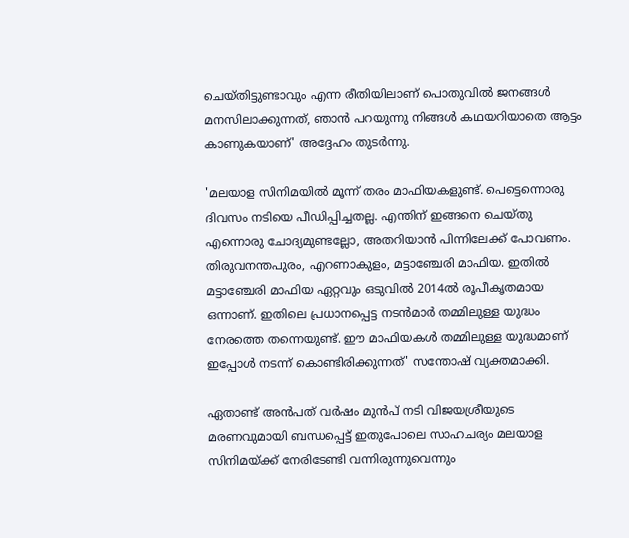ചെയ്‌തിട്ടുണ്ടാവും എന്ന രീതിയിലാണ് പൊതുവിൽ ജനങ്ങൾ മനസിലാക്കുന്നത്, ഞാൻ പറയുന്നു നിങ്ങൾ കഥയറിയാതെ ആട്ടം കാണുകയാണ്' അദ്ദേഹം തുടർന്നു.

'മലയാള സിനിമയിൽ മൂന്ന് തരം മാഫിയകളുണ്ട്. പെട്ടെന്നൊരു ദിവസം നടിയെ പീഡിപ്പിച്ചതല്ല. എന്തിന് ഇങ്ങനെ ചെയ്‌തു എന്നൊരു ചോദ്യമുണ്ടല്ലോ, അതറിയാൻ പിന്നിലേക്ക് പോവണം. തിരുവനന്തപുരം, എറണാകുളം, മട്ടാഞ്ചേരി മാഫിയ. ഇതിൽ മട്ടാഞ്ചേരി മാഫിയ ഏറ്റവും ഒടുവിൽ 2014ൽ രൂപീകൃതമായ ഒന്നാണ്. ഇതിലെ പ്രധാനപ്പെട്ട നടൻമാർ തമ്മിലുള്ള യുദ്ധം നേരത്തെ തന്നെയുണ്ട്. ഈ മാഫിയകൾ തമ്മിലുള്ള യുദ്ധമാണ് ഇപ്പോൾ നടന്ന് കൊണ്ടിരിക്കുന്നത്' സന്തോഷ് വ്യക്തമാക്കി.

ഏതാണ്ട് അൻപത് വർഷം മുൻപ് നടി വിജയശ്രീയുടെ മരണവുമായി ബന്ധപ്പെട്ട് ഇതുപോലെ സാഹചര്യം മലയാള സിനിമയ്ക്ക് നേരിടേണ്ടി വന്നിരുന്നുവെന്നും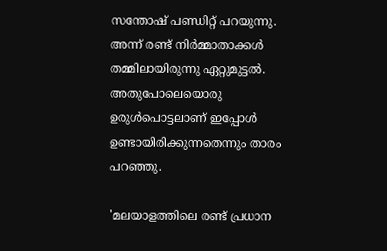സന്തോഷ് പണ്ഡിറ്റ് പറയുന്നു. അന്ന് രണ്ട് നിർമ്മാതാക്കൾ തമ്മിലായിരുന്നു ഏറ്റുമുട്ടൽ. അതുപോലെയൊരു ഉരുൾപൊട്ടലാണ് ഇപ്പോൾ ഉണ്ടായിരിക്കുന്നതെന്നും താരം പറഞ്ഞു.

'മലയാളത്തിലെ രണ്ട് പ്രധാന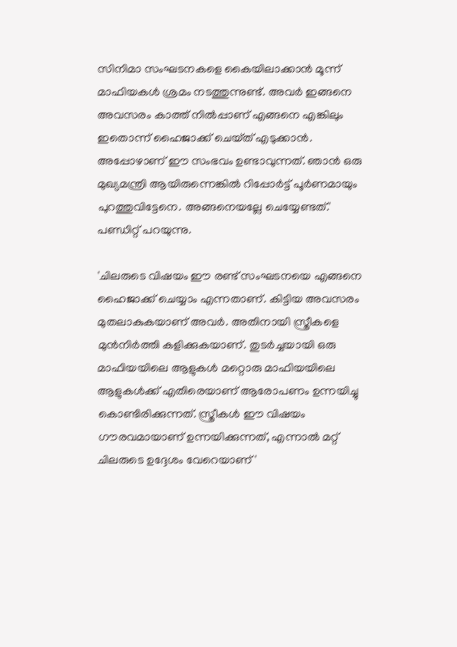സിനിമാ സംഘടനകളെ കൈയിലാക്കാൻ മൂന്ന് മാഫിയകൾ ശ്രമം നടത്തുന്നുണ്ട്. അവർ ഇങ്ങനെ അവസരം കാത്ത് നിൽപ്പാണ് എങ്ങനെ എങ്കിലും ഇതൊന്ന് ഹൈജാക്ക് ചെയ്‌ത്‌ എടുക്കാൻ. അപ്പോഴാണ് ഈ സംഭവം ഉണ്ടാവുന്നത്. ഞാൻ ഒരു മുഖ്യമന്ത്രി ആയിരുന്നെങ്കിൽ റിപ്പോർട്ട് പൂർണമായും പുറത്തുവിട്ടേനെ. അങ്ങനെയല്ലേ ചെയ്യേണ്ടത്.' പണ്ഡിറ്റ് പറയുന്നു.

'ചിലരുടെ വിഷയം ഈ രണ്ട് സംഘടനയെ എങ്ങനെ ഹൈജാക്ക് ചെയ്യാം എന്നതാണ്. കിട്ടിയ അവസരം മുതലാകുകയാണ് അവർ. അതിനായി സ്ത്രീകളെ മുൻനിർത്തി കളിക്കുകയാണ്. തുടർച്ചയായി ഒരു മാഫിയയിലെ ആളുകൾ മറ്റൊരു മാഫിയയിലെ ആളുകൾക്ക് എതിരെയാണ് ആരോപണം ഉന്നയിച്ചു കൊണ്ടിരിക്കുന്നത്. സ്ത്രീകൾ ഈ വിഷയം ഗൗരവമായാണ് ഉന്നയിക്കുന്നത്, എന്നാൽ മറ്റ് ചിലരുടെ ഉദ്ദേശം വേറെയാണ്'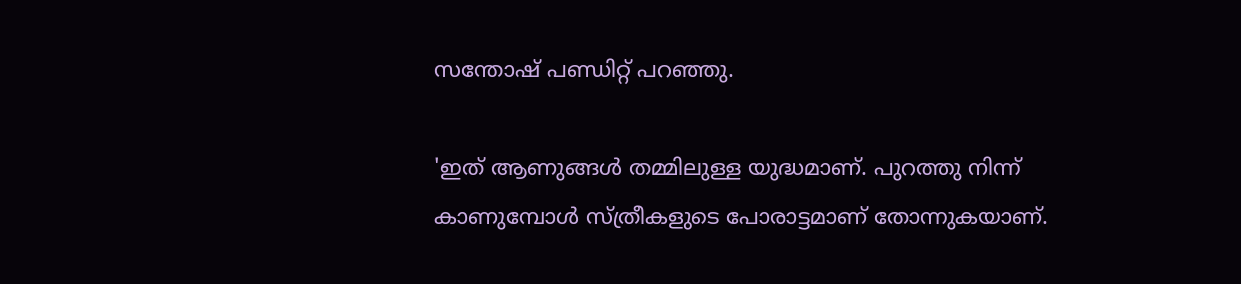സന്തോഷ് പണ്ഡിറ്റ് പറഞ്ഞു.

'ഇത് ആണുങ്ങൾ തമ്മിലുള്ള യുദ്ധമാണ്. പുറത്തു നിന്ന് കാണുമ്പോൾ സ്ത്രീകളുടെ പോരാട്ടമാണ് തോന്നുകയാണ്.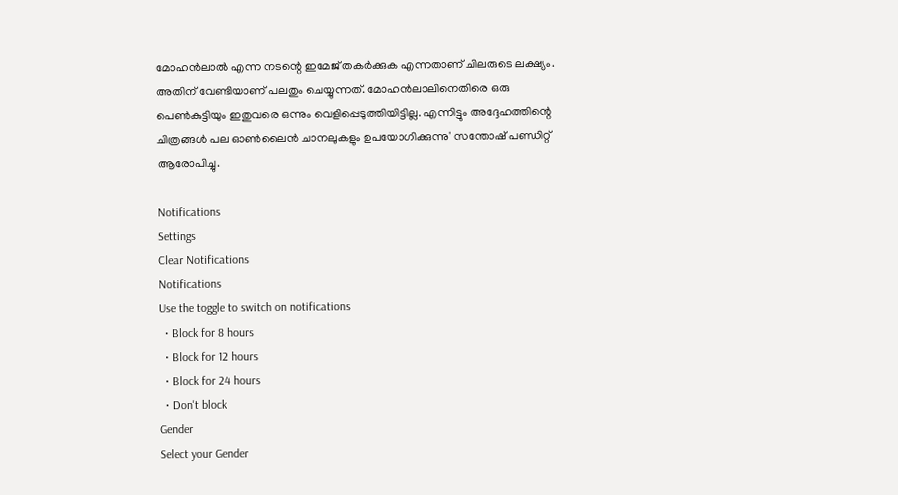മോഹൻലാൽ എന്ന നടന്റെ ഇമേജ് തകർക്കുക എന്നതാണ് ചിലരുടെ ലക്ഷ്യം. അതിന് വേണ്ടിയാണ് പലതും ചെയ്യുന്നത്. മോഹൻലാലിനെതിരെ ഒരു പെൺകുട്ടിയും ഇതുവരെ ഒന്നും വെളിപ്പെടുത്തിയിട്ടില്ല. എന്നിട്ടും അദ്ദേഹത്തിന്റെ ചിത്രങ്ങൾ പല ഓൺലൈൻ ചാനലുകളും ഉപയോഗിക്കുന്നു' സന്തോഷ് പണ്ഡിറ്റ് ആരോപിച്ചു.

Notifications
Settings
Clear Notifications
Notifications
Use the toggle to switch on notifications
  • Block for 8 hours
  • Block for 12 hours
  • Block for 24 hours
  • Don't block
Gender
Select your Gender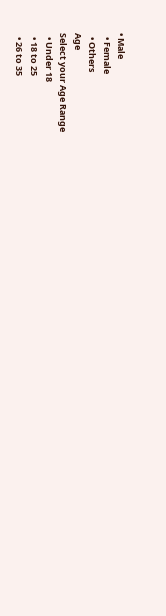• Male
  • Female
  • Others
Age
Select your Age Range
  • Under 18
  • 18 to 25
  • 26 to 35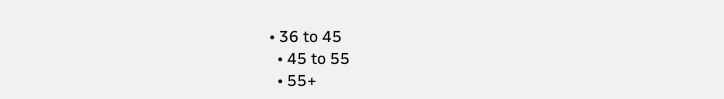• 36 to 45
  • 45 to 55
  • 55+